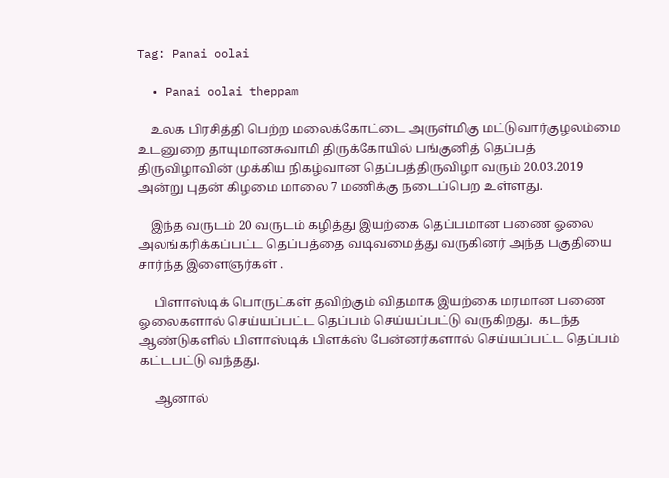Tag: Panai oolai

  • Panai oolai theppam

    உலக பிரசித்தி பெற்ற மலைக்கோட்டை அருள்மிகு மட்டுவார்குழலம்மை உடனுறை தாயுமானசுவாமி திருக்கோயில் பங்குனித் தெப்பத் திருவிழாவின் முக்கிய நிகழ்வான தெப்பத்திருவிழா வரும் 20.03.2019 அன்று புதன் கிழமை மாலை 7 மணிக்கு நடைப்பெற உள்ளது.

    இந்த வருடம் 20 வருடம் கழித்து இயற்கை தெப்பமான பணை ஓலை அலங்கரிக்கப்பட்ட தெப்பத்தை வடிவமைத்து வருகினர் அந்த பகுதியை சார்ந்த இளைஞர்கள் .

     பிளாஸ்டிக் பொருட்கள் தவிற்கும் விதமாக இயற்கை மரமான பணை ஓலைகளால் செய்யப்பட்ட தெப்பம் செய்யப்பட்டு வருகிறது.  கடந்த ஆண்டுகளில் பிளாஸ்டிக் பிளக்ஸ் பேன்னர்களால் செய்யப்பட்ட தெப்பம் கட்டபட்டு வந்தது.

     ஆனால்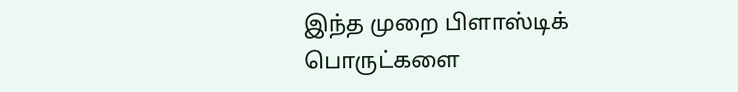இந்த முறை பிளாஸ்டிக் பொருட்களை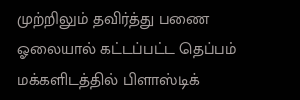முற்றிலும் தவிர்த்து பணை ஓலையால் கட்டப்பட்ட தெப்பம் மக்களிடத்தில் பிளாஸ்டிக்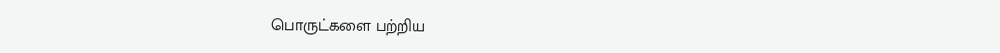பொருட்களை பற்றிய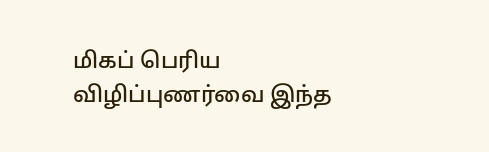மிகப் பெரிய விழிப்புணர்வை இந்த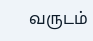வருடம்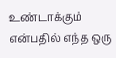உண்டாக்கும் என்பதில் எந்த ஒரு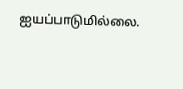ஐயப்பாடுமில்லை.